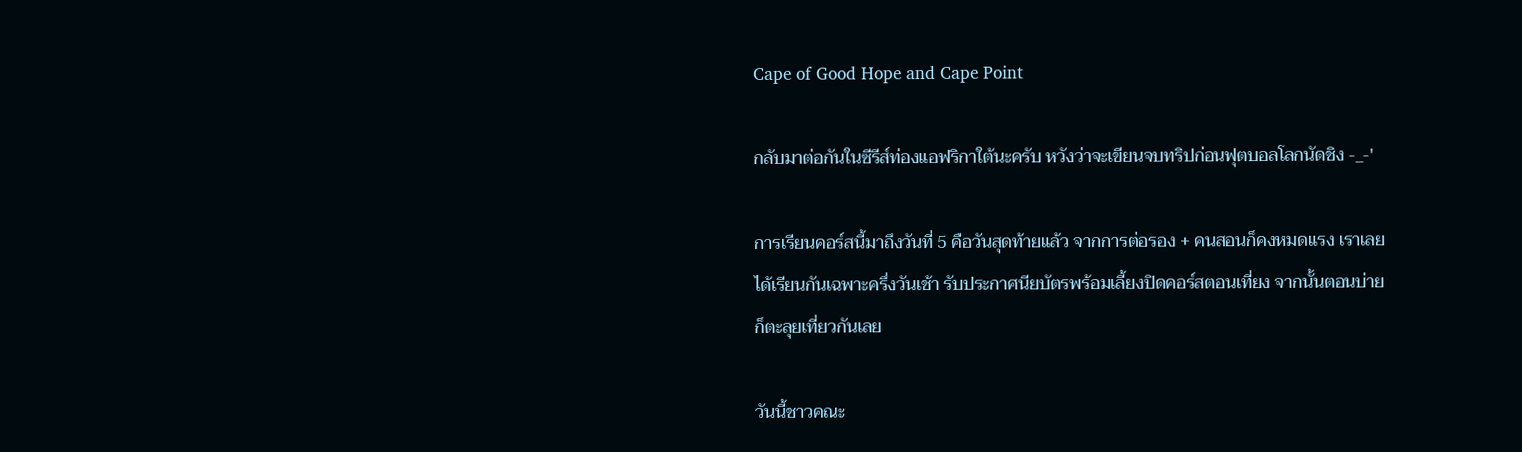Cape of Good Hope and Cape Point

กลับมาต่อกันในซีรีส์ท่องแอฟริกาใต้นะครับ หวังว่าจะเขียนจบทริปก่อนฟุตบอลโลกนัดชิง -_-'

การเรียนคอร์สนี้มาถึงวันที่ 5 คือวันสุดท้ายแล้ว จากการต่อรอง + คนสอนก็คงหมดแรง เราเลยได้เรียนกันเฉพาะครึ่งวันเช้า รับประกาศนียบัตรพร้อมเลี้ยงปิดคอร์สตอนเที่ยง จากนั้นตอนบ่ายก็ตะลุยเที่ยวกันเลย

วันนี้ชาวคณะ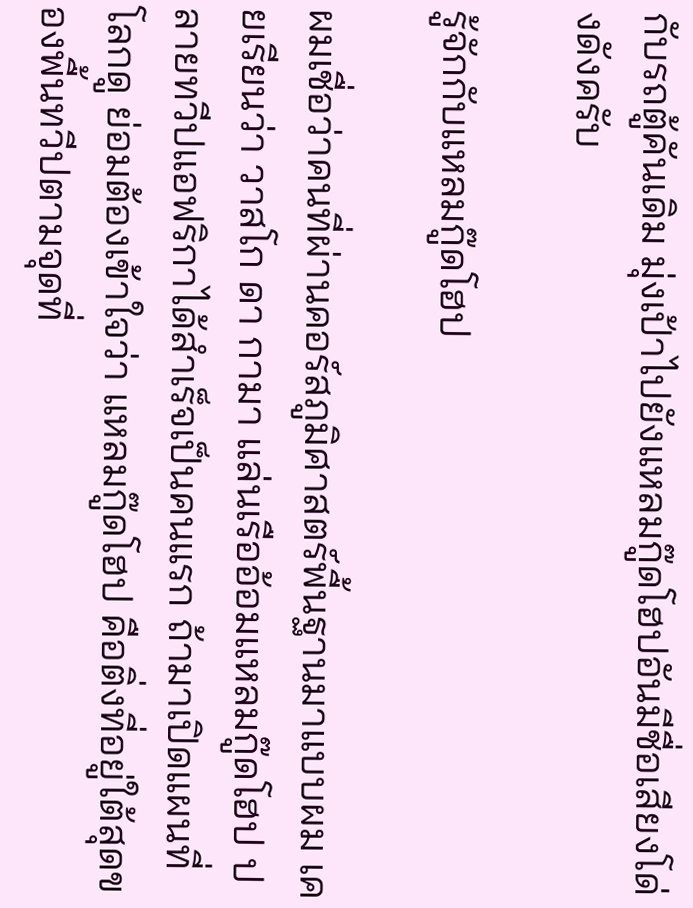กับรถตู้คันเดิม มุ่งเป้าไปยังแหลมกู๊ดโฮปอันมีชื่อเสียงโด่งดังครับ

รู้จักกับแหลมกู๊ดโฮป

ผมเชื่อว่าคนที่ผ่านคอร์สภูมิศาสตร์พื้นฐานมาแบบผม เคยเรียนว่า วาสโก ดา กามา แล่นเรืออ้อมแหลมกู๊ดโฮป ปลายทวีปแอฟริกาได้สำเร็จเป็นคนแรก ถ้ามาเปิดแผนที่โลกดู ย่อมต้องเข้าใจว่า แหลมกู๊ดโฮป คือติ่งที่อยู่ใต้สุดของพื้นทวีปตามจุดที่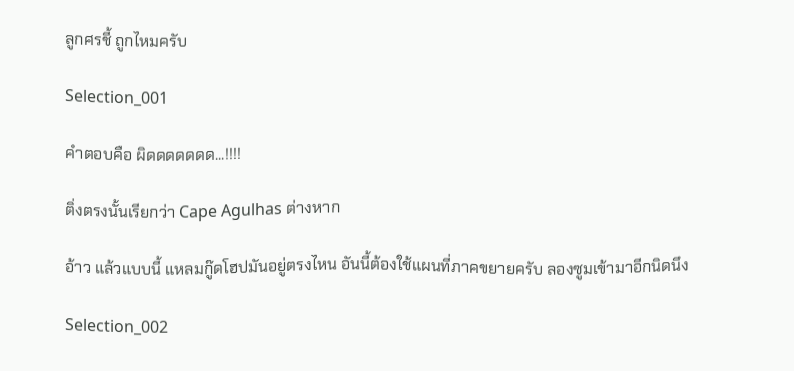ลูกศรชี้ ถูกไหมครับ

Selection_001

คำตอบคือ ผิดดดดดดด...!!!!

ติ่งตรงนั้นเรียกว่า Cape Agulhas ต่างหาก

อ้าว แล้วแบบนี้ แหลมกู๊ดโฮปมันอยู่ตรงไหน อันนี้ต้องใช้แผนที่ภาคขยายครับ ลองซูมเข้ามาอีกนิดนึง

Selection_002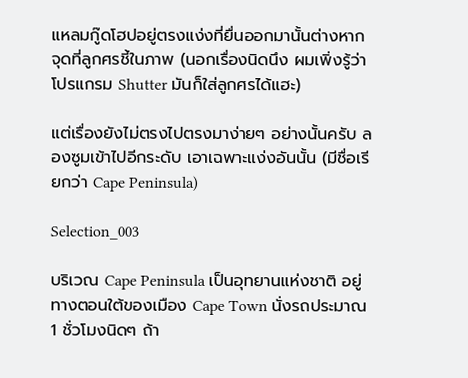แหลมกู๊ดโฮปอยู่ตรงแง่งที่ยื่นออกมานั้นต่างหาก จุดที่ลูกศรชี้ในภาพ (นอกเรื่องนิดนึง ผมเพิ่งรู้ว่าโปรแกรม Shutter มันก็ใส่ลูกศรได้แฮะ)

แต่เรื่องยังไม่ตรงไปตรงมาง่ายๆ อย่างนั้นครับ ลองซูมเข้าไปอีกระดับ เอาเฉพาะแง่งอันนั้น (มีชื่อเรียกว่า Cape Peninsula)

Selection_003

บริเวณ Cape Peninsula เป็นอุทยานแห่งชาติ อยู่ทางตอนใต้ของเมือง Cape Town นั่งรถประมาณ 1 ชั่วโมงนิดๆ ถ้า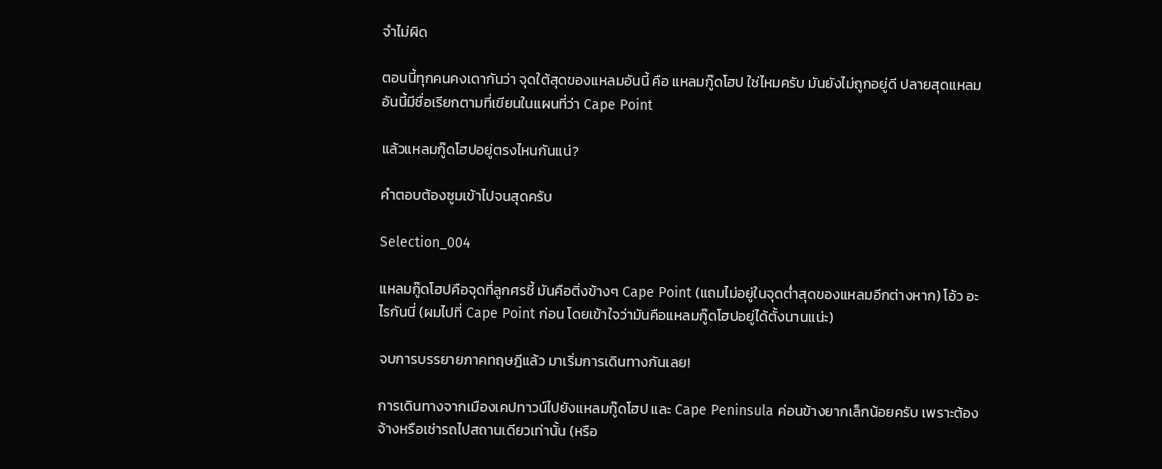จำไม่ผิด

ตอนนี้ทุกคนคงเดากันว่า จุดใต้สุดของแหลมอันนี้ คือ แหลมกู๊ดโฮป ใช่ไหมครับ มันยังไม่ถูกอยู่ดี ปลายสุดแหลมอันนี้มีชื่อเรียกตามที่เขียนในแผนที่ว่า Cape Point

แล้วแหลมกู๊ดโฮปอยู่ตรงไหนกันแน่?

คำตอบต้องซูมเข้าไปจนสุดครับ

Selection_004

แหลมกู๊ดโฮปคือจุดที่ลูกศรชี้ มันคือติ่งข้างๆ Cape Point (แถมไม่อยู่ในจุดต่ำสุดของแหลมอีกต่างหาก) โอ้ว อะไรกันนี่ (ผมไปที่ Cape Point ก่อน โดยเข้าใจว่ามันคือแหลมกู๊ดโฮปอยู่ได้ตั้งนานแน่ะ)

จบการบรรยายภาคทฤษฎีแล้ว มาเริ่มการเดินทางกันเลย!

การเดินทางจากเมืองเคปทาวน์ไปยังแหลมกู๊ดโฮป และ Cape Peninsula ค่อนข้างยากเล็กน้อยครับ เพราะต้องจ้างหรือเช่ารถไปสถานเดียวเท่านั้น (หรือ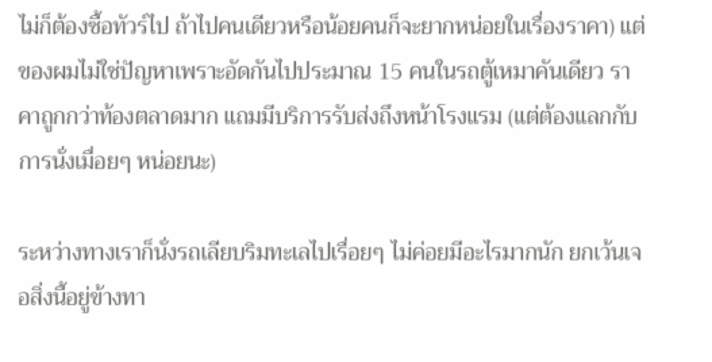ไม่ก็ต้องซื้อทัวร์ไป ถ้าไปคนเดียวหรือน้อยคนก็จะยากหน่อยในเรื่องราคา) แต่ของผมไม่ใช่ปัญหาเพราะอัดกันไปประมาณ 15 คนในรถตู้เหมาคันเดียว ราคาถูกกว่าท้องตลาดมาก แถมมีบริการรับส่งถึงหน้าโรงแรม (แต่ต้องแลกกับการนั่งเมื่อยๆ หน่อยนะ)

ระหว่างทางเราก็นั่งรถเลียบริมทะเลไปเรื่อยๆ ไม่ค่อยมีอะไรมากนัก ยกเว้นเจอสิ่งนี้อยู่ข้างทา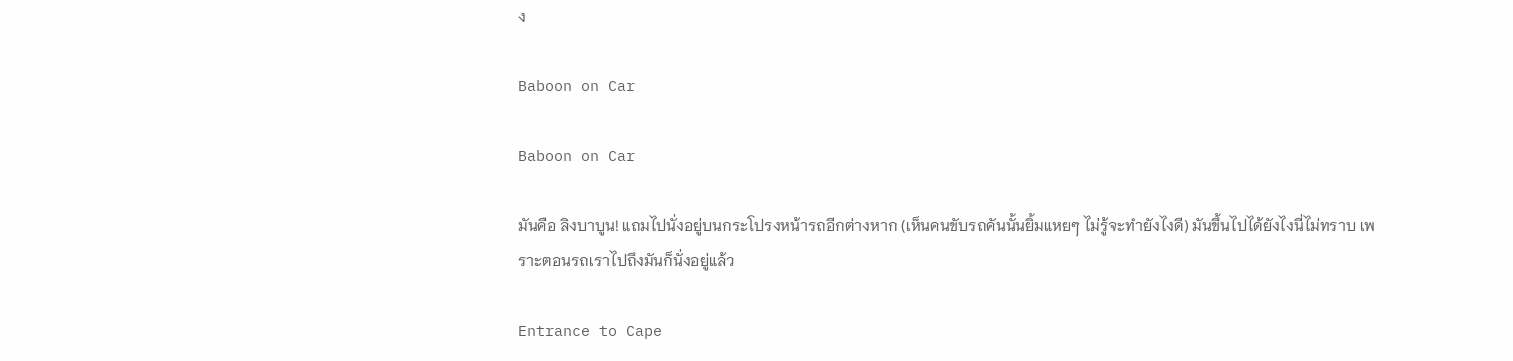ง

Baboon on Car

Baboon on Car

มันคือ ลิงบาบูน! แถมไปนั่งอยู่บนกระโปรงหน้ารถอีกต่างหาก (เห็นคนขับรถคันนั้นยิ้มแหยๆ ไม่รู้จะทำยังไงดี) มันขึ้นไปได้ยังไงนี่ไม่ทราบ เพราะตอนรถเราไปถึงมันก็นั่งอยู่แล้ว

Entrance to Cape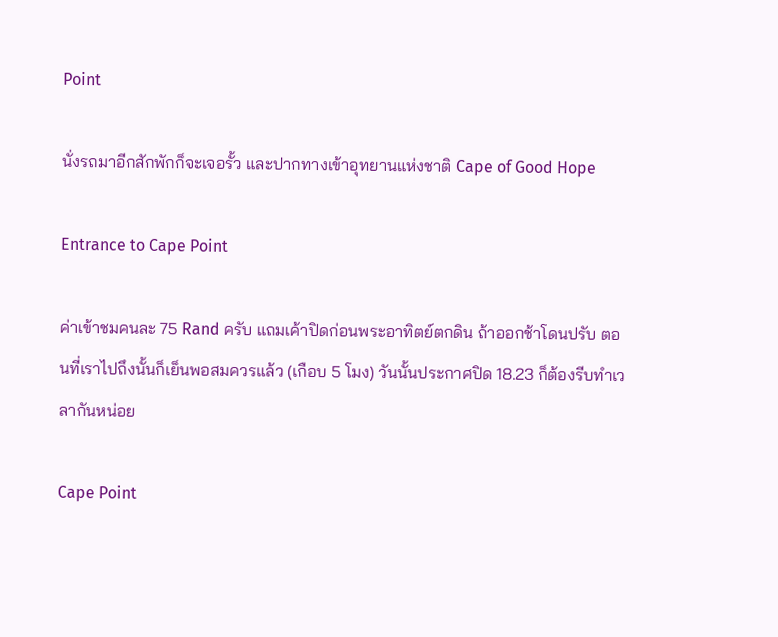Point

นั่งรถมาอีกสักพักก็จะเจอรั้ว และปากทางเข้าอุทยานแห่งชาติ Cape of Good Hope

Entrance to Cape Point

ค่าเข้าชมคนละ 75 Rand ครับ แถมเค้าปิดก่อนพระอาทิตย์ตกดิน ถ้าออกช้าโดนปรับ ตอนที่เราไปถึงนั้นก็เย็นพอสมควรแล้ว (เกือบ 5 โมง) วันนั้นประกาศปิด 18.23 ก็ต้องรีบทำเวลากันหน่อย

Cape Point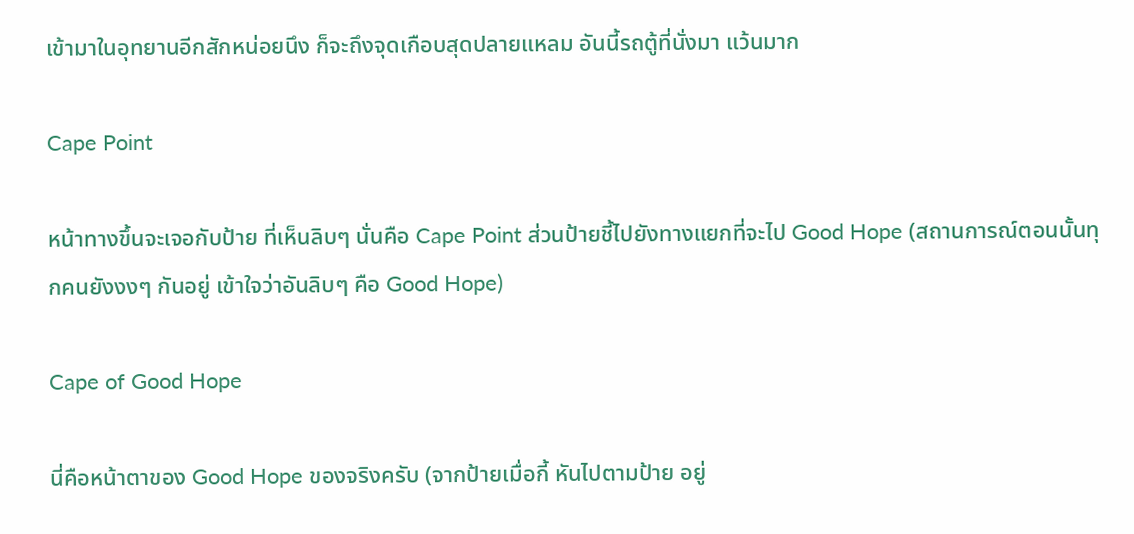เข้ามาในอุทยานอีกสักหน่อยนึง ก็จะถึงจุดเกือบสุดปลายแหลม อันนี้รถตู้ที่นั่งมา แว้นมาก

Cape Point

หน้าทางขึ้นจะเจอกับป้าย ที่เห็นลิบๆ นั่นคือ Cape Point ส่วนป้ายชี้ไปยังทางแยกที่จะไป Good Hope (สถานการณ์ตอนนั้นทุกคนยังงงๆ กันอยู่ เข้าใจว่าอันลิบๆ คือ Good Hope)

Cape of Good Hope

นี่คือหน้าตาของ Good Hope ของจริงครับ (จากป้ายเมื่อกี้ หันไปตามป้าย อยู่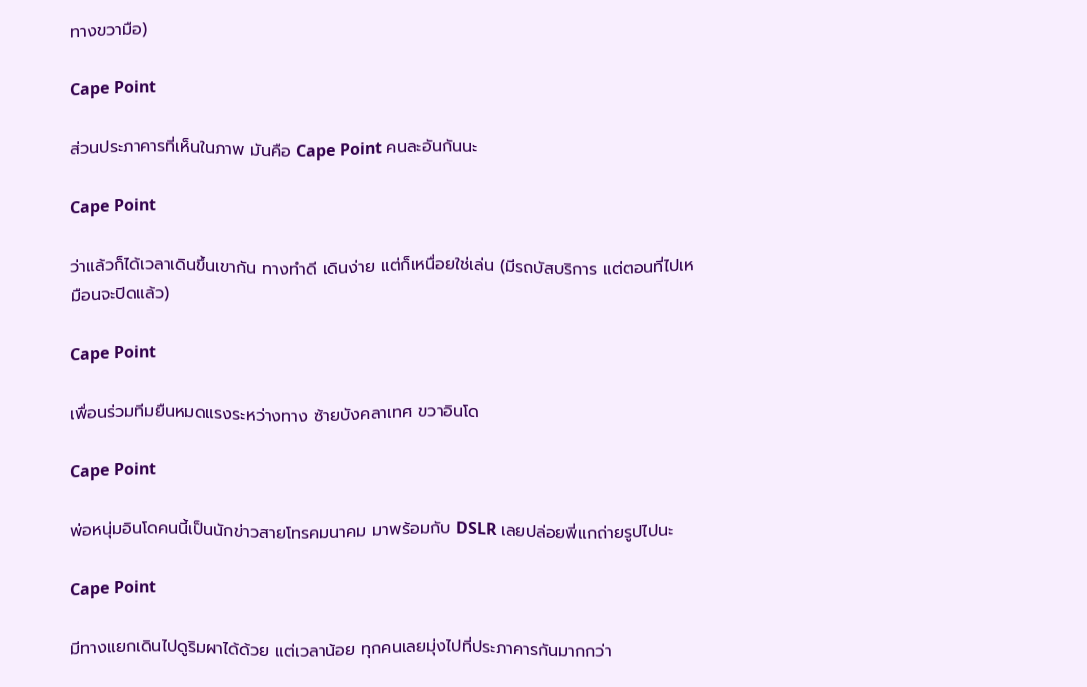ทางขวามือ)

Cape Point

ส่วนประภาคารที่เห็นในภาพ มันคือ Cape Point คนละอันกันนะ

Cape Point

ว่าแล้วก็ได้เวลาเดินขึ้นเขากัน ทางทำดี เดินง่าย แต่ก็เหนื่อยใช่เล่น (มีรถบัสบริการ แต่ตอนที่ไปเหมือนจะปิดแล้ว)

Cape Point

เพื่อนร่วมทีมยืนหมดแรงระหว่างทาง ซ้ายบังคลาเทศ ขวาอินโด

Cape Point

พ่อหนุ่มอินโดคนนี้เป็นนักข่าวสายโทรคมนาคม มาพร้อมกับ DSLR เลยปล่อยพี่แกถ่ายรูปไปนะ

Cape Point

มีทางแยกเดินไปดูริมผาได้ด้วย แต่เวลาน้อย ทุกคนเลยมุ่งไปที่ประภาคารกันมากกว่า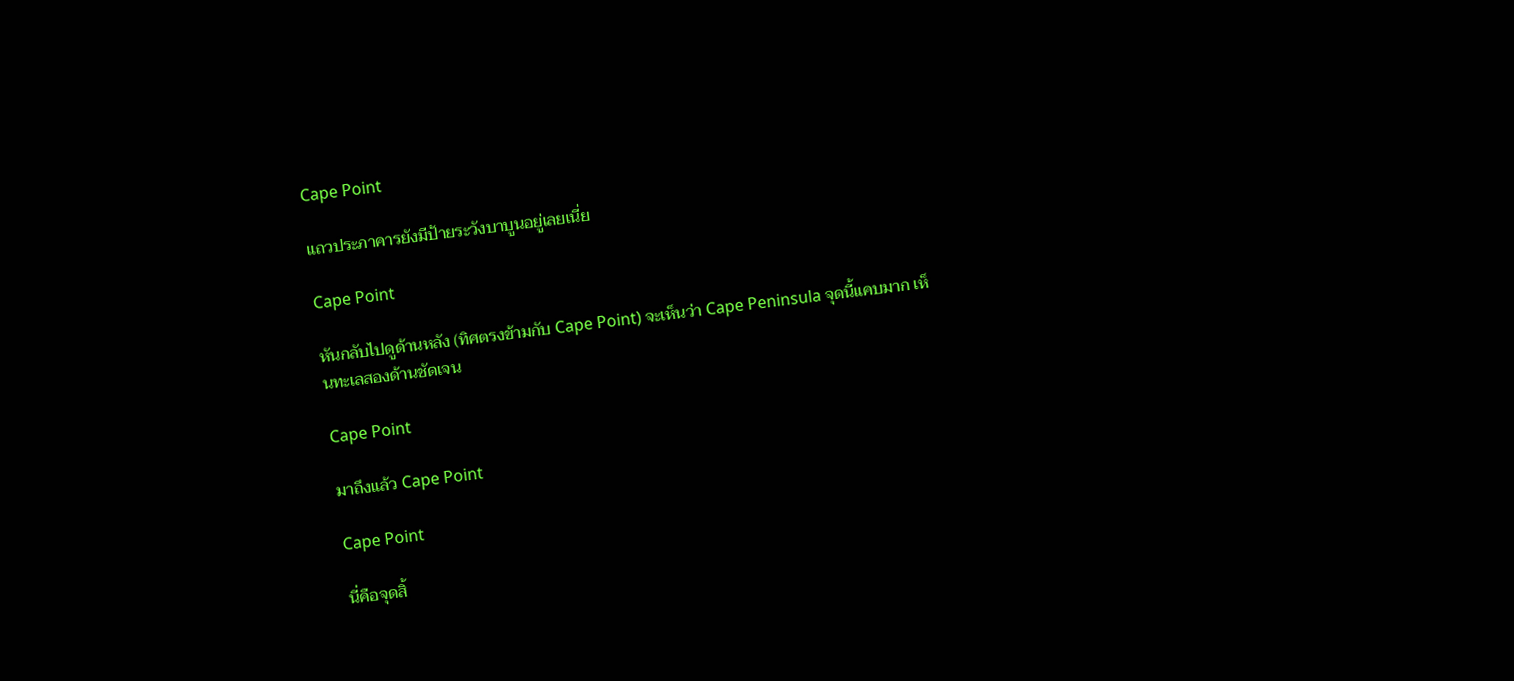Cape Point

แถวประภาคารยังมีป้ายระวังบาบูนอยู่เลยเนี่ย

Cape Point

หันกลับไปดูด้านหลัง (ทิศตรงข้ามกับ Cape Point) จะเห็นว่า Cape Peninsula จุดนี้แคบมาก เห็นทะเลสองด้านชัดเจน

Cape Point

มาถึงแล้ว Cape Point

Cape Point

นี่คือจุดสิ้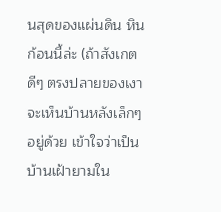นสุดของแผ่นดิน หินก้อนนี้ล่ะ (ถ้าสังเกตดีๆ ตรงปลายของเงาจะเห็นบ้านหลังเล็กๆ อยู่ด้วย เข้าใจว่าเป็นบ้านเฝ้ายามใน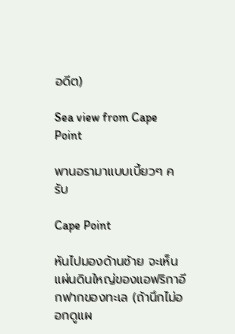อดีต)

Sea view from Cape Point

พานอรามาแบบเบี้ยวๆ ครับ

Cape Point

หันไปมองด้านซ้าย จะเห็นแผ่นดินใหญ่ของแอฟริกาอีกฟากของทะเล (ถ้านึกไม่ออกดูแผ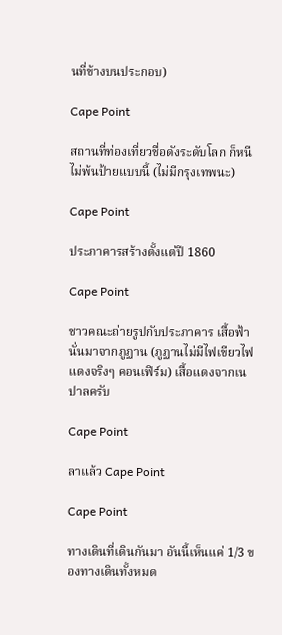นที่ข้างบนประกอบ)

Cape Point

สถานที่ท่องเที่ยวชื่อดังระดับโลก ก็หนีไม่พ้นป้ายแบบนี้ (ไม่มีกรุงเทพนะ)

Cape Point

ประภาคารสร้างตั้งแต่ปี 1860

Cape Point

ชาวคณะถ่ายรูปกับประภาคาร เสื้อฟ้านั่นมาจากภูฏาน (ภูฏานไม่มีไฟเขียวไฟแดงจริงๆ คอนเฟิร์ม) เสื้อแดงจากเนปาลครับ

Cape Point

ลาแล้ว Cape Point

Cape Point

ทางเดินที่เดินกันมา อันนี้เห็นแค่ 1/3 ของทางเดินทั้งหมด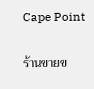Cape Point

ร้านขายข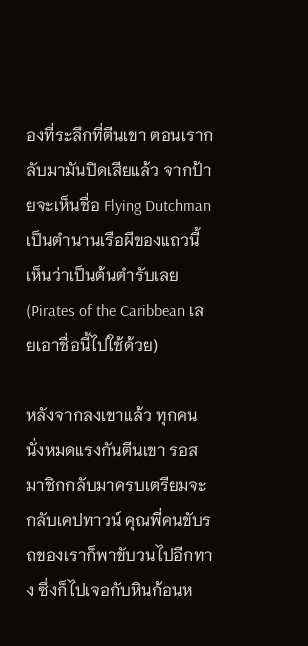องที่ระลึกที่ตีนเขา ตอนเรากลับมามันปิดเสียแล้ว จากป้ายจะเห็นชื่อ Flying Dutchman เป็นตำนานเรือผีของแถวนี้ เห็นว่าเป็นต้นตำรับเลย (Pirates of the Caribbean เลยเอาชื่อนี้ไปใช้ด้วย)

หลังจากลงเขาแล้ว ทุกคนนั่งหมดแรงกันตีนเขา รอสมาชิกกลับมาครบเตรียมจะกลับเคปทาวน์ คุณพี่คนขับรถของเราก็พาขับวนไปอีกทาง ซึ่งก็ไปเจอกับหินก้อนห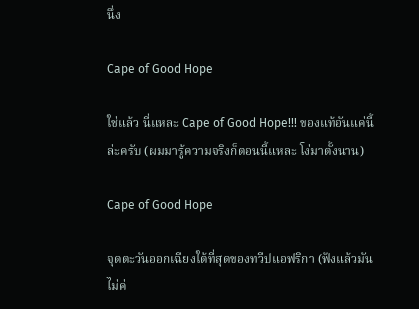นึ่ง

Cape of Good Hope

ใช่แล้ว นี่แหละ Cape of Good Hope!!! ของแท้อันแค่นี้ล่ะครับ (ผมมารู้ความจริงก็ตอนนี้แหละ โง่มาตั้งนาน)

Cape of Good Hope

จุดตะวันออกเฉียงใต้ที่สุดของทวีปแอฟริกา (ฟังแล้วมันไม่ค่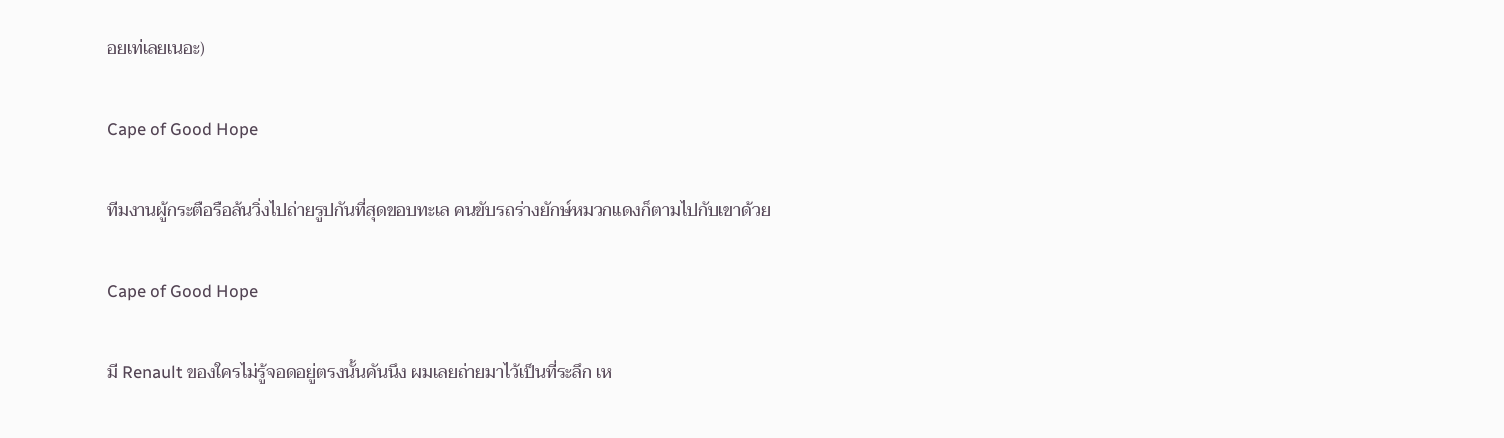อยเท่เลยเนอะ)

Cape of Good Hope

ทีมงานผู้กระตือรือล้นวิ่งไปถ่ายรูปกันที่สุดขอบทะเล คนขับรถร่างยักษ์หมวกแดงก็ตามไปกับเขาด้วย

Cape of Good Hope

มี Renault ของใครไม่รู้จอดอยู่ตรงนั้นคันนึง ผมเลยถ่ายมาไว้เป็นที่ระลึก เห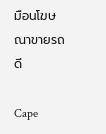มือนโฆษณาขายรถดี

Cape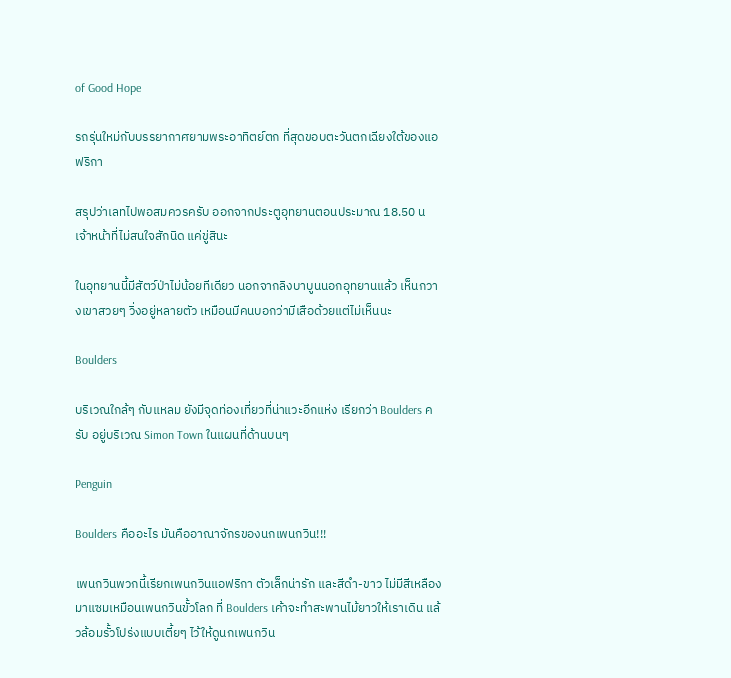of Good Hope

รถรุ่นใหม่กับบรรยากาศยามพระอาทิตย์ตก ที่สุดขอบตะวันตกเฉียงใต้ของแอฟริกา

สรุปว่าเลทไปพอสมควรครับ ออกจากประตูอุทยานตอนประมาณ 18.50 น เจ้าหน้าที่ไม่สนใจสักนิด แค่ขู่สินะ

ในอุทยานนี้มีสัตว์ป่าไม่น้อยทีเดียว นอกจากลิงบาบูนนอกอุทยานแล้ว เห็นกวางเขาสวยๆ วิ่งอยู่หลายตัว เหมือนมีคนบอกว่ามีเสือด้วยแต่ไม่เห็นนะ

Boulders

บริเวณใกล้ๆ กับแหลม ยังมีจุดท่องเที่ยวที่น่าแวะอีกแห่ง เรียกว่า Boulders ครับ อยู่บริเวณ Simon Town ในแผนที่ด้านบนๆ

Penguin

Boulders คืออะไร มันคืออาณาจักรของนกเพนกวิน!!!

เพนกวินพวกนี้เรียกเพนกวินแอฟริกา ตัวเล็กน่ารัก และสีดำ-ขาว ไม่มีสีเหลืองมาแซมเหมือนเพนกวินขั้วโลก ที่ Boulders เค้าจะทำสะพานไม้ยาวให้เราเดิน แล้วล้อมรั้วโปร่งแบบเตี้ยๆ ไว้ให้ดูนกเพนกวิน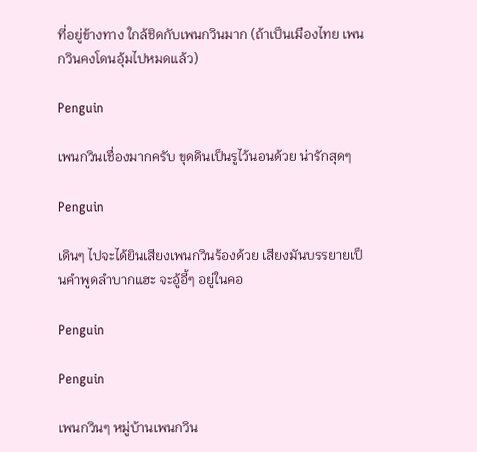ที่อยู่ข้างทาง ใกล้ชิดกับเพนกวินมาก (ถ้าเป็นเมืองไทย เพนกวินคงโดนอุ้มไปหมดแล้ว)

Penguin

เพนกวินเชื่องมากครับ ขุดดินเป็นรูไว้นอนด้วย น่ารักสุดๆ

Penguin

เดินๆ ไปจะได้ยินเสียงเพนกวินร้องด้วย เสียงมันบรรยายเป็นคำพูดลำบากแฮะ จะอู้อี้ๆ อยู่ในคอ

Penguin

Penguin

เพนกวินๆ หมู่บ้านเพนกวิน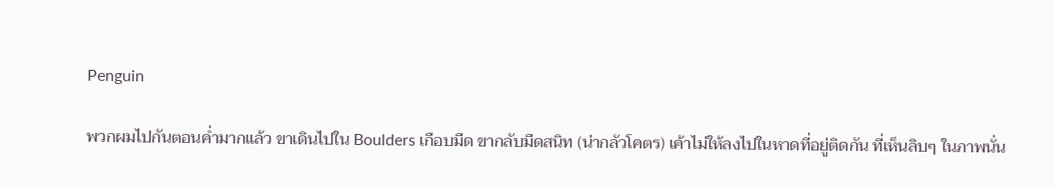Penguin

พวกผมไปกันตอนค่ำมากแล้ว ขาเดินไปใน Boulders เกือบมืด ขากลับมืดสนิท (น่ากลัวโคตร) เค้าไม่ให้ลงไปในหาดที่อยู่ติดกัน ที่เห็นลิบๆ ในภาพนั่น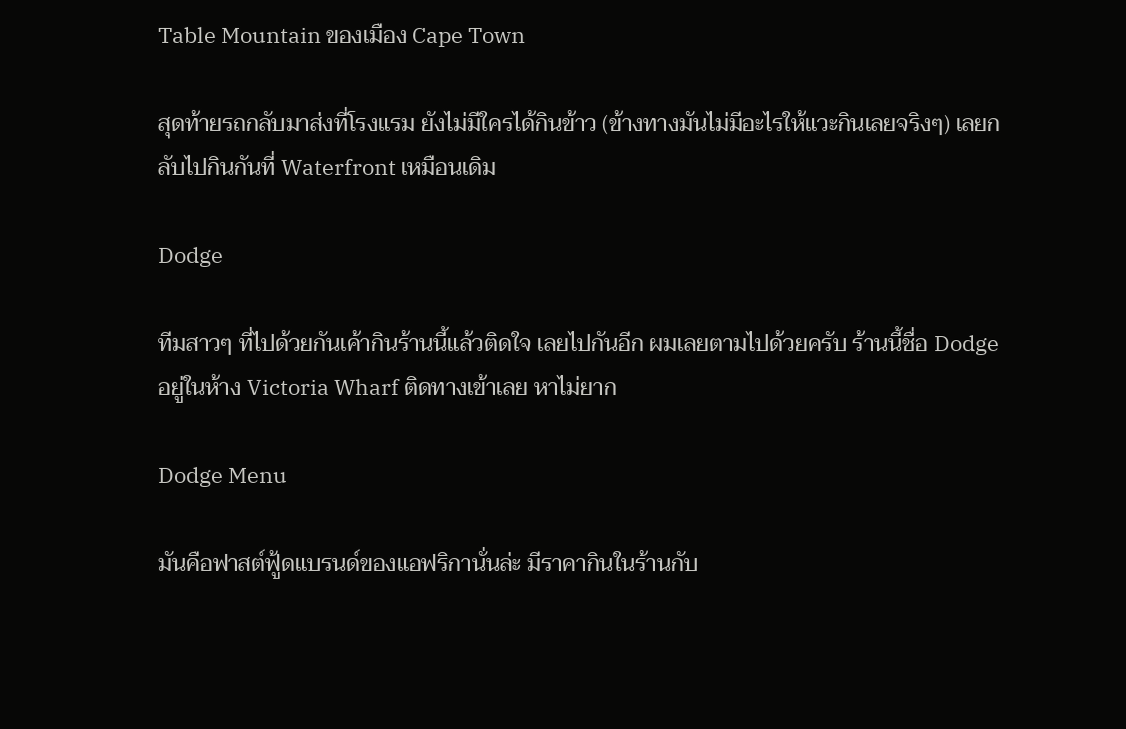Table Mountain ของเมือง Cape Town

สุดท้ายรถกลับมาส่งที่โรงแรม ยังไม่มีใครได้กินข้าว (ข้างทางมันไม่มีอะไรให้แวะกินเลยจริงๆ) เลยกลับไปกินกันที่ Waterfront เหมือนเดิม

Dodge

ทีมสาวๆ ที่ไปด้วยกันเค้ากินร้านนี้แล้วติดใจ เลยไปกันอีก ผมเลยตามไปด้วยครับ ร้านนี้ชื่อ Dodge อยู่ในห้าง Victoria Wharf ติดทางเข้าเลย หาไม่ยาก

Dodge Menu

มันคือฟาสต์ฟู้ดแบรนด์ของแอฟริกานั่นล่ะ มีราคากินในร้านกับ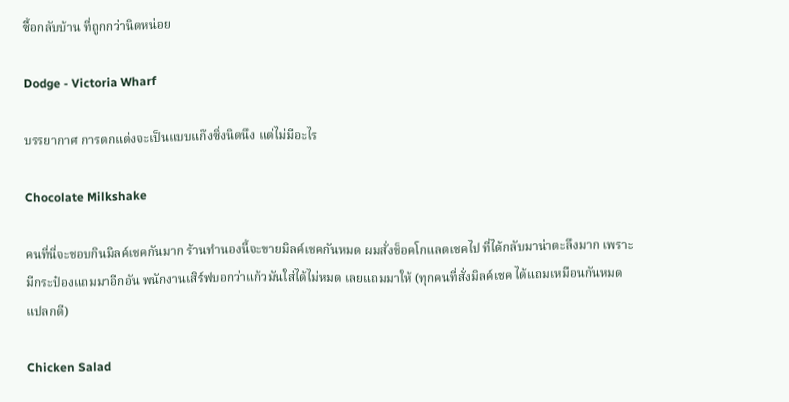ซื้อกลับบ้าน ที่ถูกกว่านิดหน่อย

Dodge - Victoria Wharf

บรรยากาศ การตกแต่งจะเป็นแบบแก๊งซิ่งนิดนึง แต่ไม่มีอะไร

Chocolate Milkshake

คนที่นี่จะชอบกินมิลค์เชคกันมาก ร้านทำนองนี้จะขายมิลค์เชคกันหมด ผมสั่งช็อคโกแลตเชคไป ที่ได้กลับมาน่าตะลึงมาก เพราะมีกระป๋องแถมมาอีกอัน พนักงานเสิร์ฟบอกว่าแก้วมันใส่ได้ไม่หมด เลยแถมมาให้ (ทุกคนที่สั่งมิลค์เชค ได้แถมเหมือนกันหมด แปลกดี)

Chicken Salad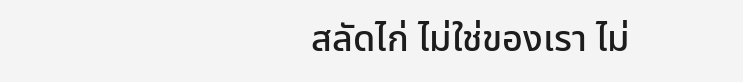สลัดไก่ ไม่ใช่ของเรา ไม่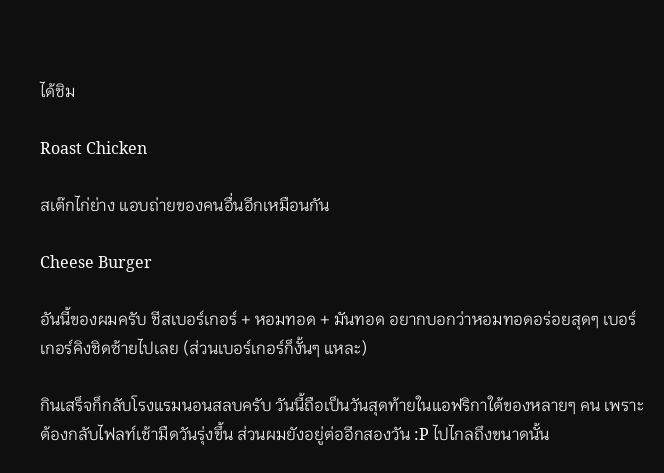ได้ชิม

Roast Chicken

สเต๊กไก่ย่าง แอบถ่ายของคนอื่นอีกเหมือนกัน

Cheese Burger

อันนี้ของผมครับ ชีสเบอร์เกอร์ + หอมทอด + มันทอด อยากบอกว่าหอมทอดอร่อยสุดๆ เบอร์เกอร์คิงชิดซ้ายไปเลย (ส่วนเบอร์เกอร์ก็งั้นๆ แหละ)

กินเสร็จก็กลับโรงแรมนอนสลบครับ วันนี้ถือเป็นวันสุดท้ายในแอฟริกาใต้ของหลายๆ คน เพราะต้องกลับไฟลท์เช้ามืดวันรุ่งขึ้น ส่วนผมยังอยู่ต่ออีกสองวัน :P ไปไกลถึงขนาดนั้น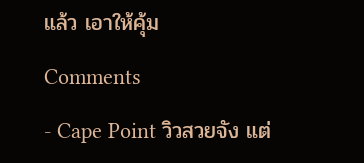แล้ว เอาให้คุ้ม

Comments

- Cape Point วิวสวยจัง แต่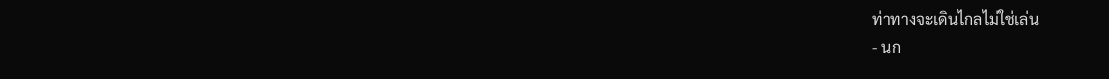ท่าทางจะเดินไกลไม่ใช่เล่น
- นก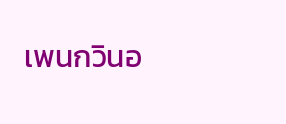เพนกวินอ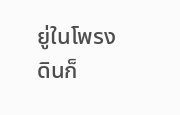ยู่ในโพรงดินก็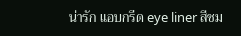น่ารัก แอบกรีด eye liner สีชม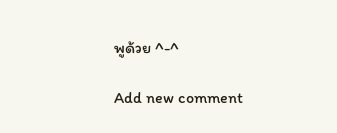พูด้วย ^-^

Add new comment